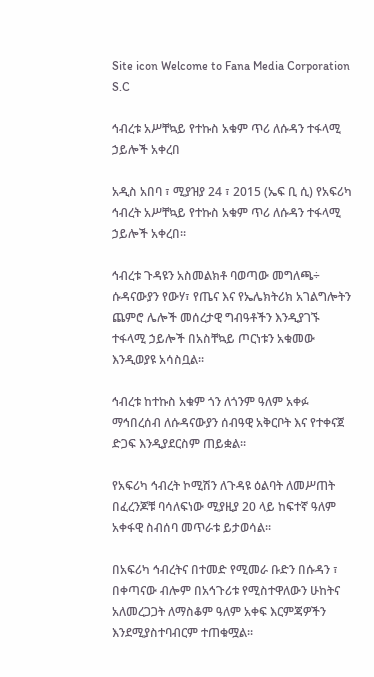Site icon Welcome to Fana Media Corporation S.C

ኅብረቱ አሥቸኳይ የተኩስ አቁም ጥሪ ለሱዳን ተፋላሚ ኃይሎች አቀረበ

አዲስ አበባ ፣ ሚያዝያ 24 ፣ 2015 (ኤፍ ቢ ሲ) የአፍሪካ ኅብረት አሥቸኳይ የተኩስ አቁም ጥሪ ለሱዳን ተፋላሚ ኃይሎች አቀረበ፡፡

ኅብረቱ ጉዳዩን አስመልክቶ ባወጣው መግለጫ÷ ሱዳናውያን የውሃ፣ የጤና እና የኤሌክትሪክ አገልግሎትን ጨምሮ ሌሎች መሰረታዊ ግብዓቶችን እንዲያገኙ ተፋላሚ ኃይሎች በአስቸኳይ ጦርነቱን አቁመው እንዲወያዩ አሳስቧል፡፡

ኅብረቱ ከተኩስ አቁም ጎን ለጎንም ዓለም አቀፉ ማኅበረሰብ ለሱዳናውያን ሰብዓዊ አቅርቦት እና የተቀናጀ ድጋፍ እንዲያደርስም ጠይቋል፡፡

የአፍሪካ ኅብረት ኮሚሽን ለጉዳዩ ዕልባት ለመሥጠት በፈረንጆቹ ባሳለፍነው ሚያዚያ 20 ላይ ከፍተኛ ዓለም አቀፋዊ ስብሰባ መጥራቱ ይታወሳል፡፡

በአፍሪካ ኅብረትና በተመድ የሚመራ ቡድን በሱዳን ፣ በቀጣናው ብሎም በአኅጉሪቱ የሚስተዋለውን ሁከትና አለመረጋጋት ለማስቆም ዓለም አቀፍ እርምጃዎችን እንደሚያስተባብርም ተጠቁሟል፡፡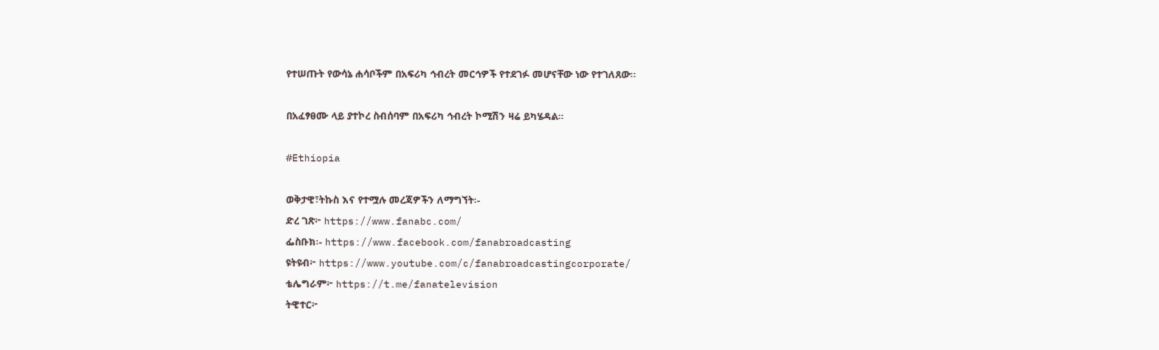የተሠጡት የውሳኔ ሐሳቦችም በአፍሪካ ኅብረት መርኅዎች የተደገፉ መሆናቸው ነው የተገለጸው፡፡

በአፈፃፀሙ ላይ ያተኮረ ስብሰባም በአፍሪካ ኅብረት ኮሚሽን ዛሬ ይካሄዳል።

#Ethiopia

ወቅታዊ፣ትኩስ እና የተሟሉ መረጃዎችን ለማግኘት፡-
ድረ ገጽ፦ https://www.fanabc.com/
ፌስቡክ፡- https://www.facebook.com/fanabroadcasting
ዩትዩብ፦ https://www.youtube.com/c/fanabroadcastingcorporate/
ቴሌግራም፦ https://t.me/fanatelevision
ትዊተር፦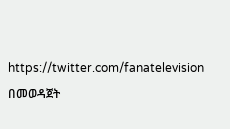https://twitter.com/fanatelevision በመወዳጀት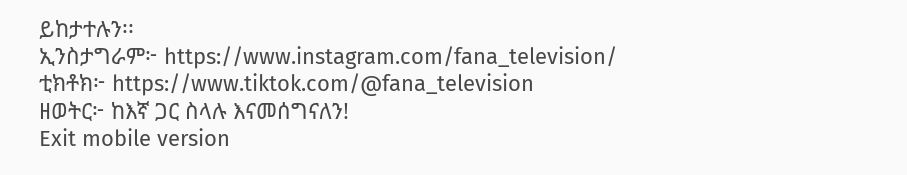ይከታተሉን፡፡
ኢንስታግራም፦ https://www.instagram.com/fana_television/
ቲክቶክ፦ https://www.tiktok.com/@fana_television
ዘወትር፦ ከእኛ ጋር ስላሉ እናመሰግናለን!
Exit mobile version